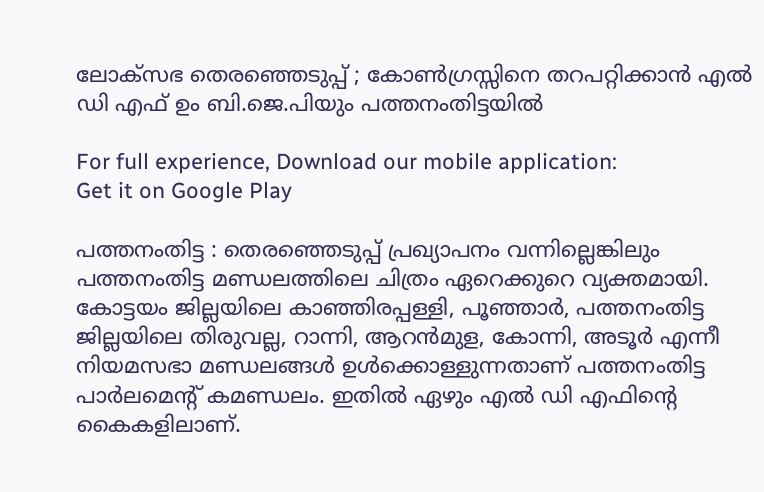ലോക്‌സഭ തെരഞ്ഞെടുപ്പ് ; കോൺഗ്രസ്സിനെ തറപറ്റിക്കാൻ എൽ ഡി എഫ് ഉം ബി.ജെ.പിയും പത്തനംതിട്ടയിൽ

For full experience, Download our mobile application:
Get it on Google Play

പത്തനംതിട്ട : തെരഞ്ഞെടുപ്പ് പ്രഖ്യാപനം വന്നില്ലെങ്കിലും പത്തനംതിട്ട മണ്ഡലത്തിലെ ചിത്രം ഏറെക്കുറെ വ്യക്തമായി. കോട്ടയം ജില്ലയിലെ കാഞ്ഞിരപ്പള്ളി, പൂഞ്ഞാർ‍‍, പത്തനംതിട്ട ജില്ലയിലെ തിരുവല്ല, റാന്നി, ആറൻമുള, കോന്നി, അടൂർ‍ എന്നീ നിയമസഭാ മണ്ഡലങ്ങൾ ഉൾക്കൊള്ളുന്നതാണ്‌ പത്തനംതിട്ട പാര്‍ലമെന്റ് കമണ്ഡലം. ഇതില്‍ ഏഴും എല്‍ ഡി എഫിന്റെ കൈകളിലാണ്.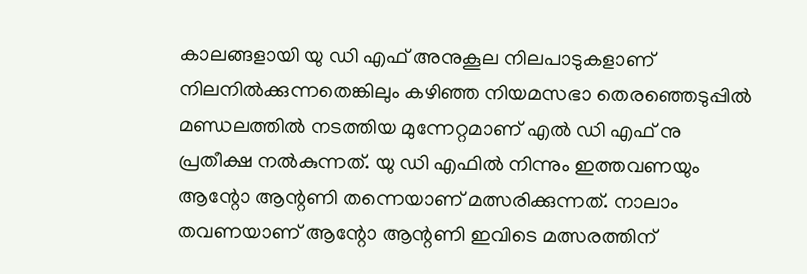കാലങ്ങളായി യു ഡി എഫ് അനുകൂല നിലപാടുകളാണ് നിലനിൽക്കുന്നതെങ്കിലും കഴിഞ്ഞ നിയമസഭാ തെരഞ്ഞെടുപ്പിൽ മണ്ഡലത്തിൽ നടത്തിയ മുന്നേറ്റമാണ് എൽ ഡി എഫ് നു പ്രതീക്ഷ നൽകുന്നത്. യു ഡി എഫില്‍ നിന്നും ഇത്തവണയും ആന്റോ ആന്റണി തന്നെയാണ് മത്സരിക്കുന്നത്. നാലാം തവണയാണ് ആന്റോ ആന്റണി ഇവിടെ മത്സരത്തിന്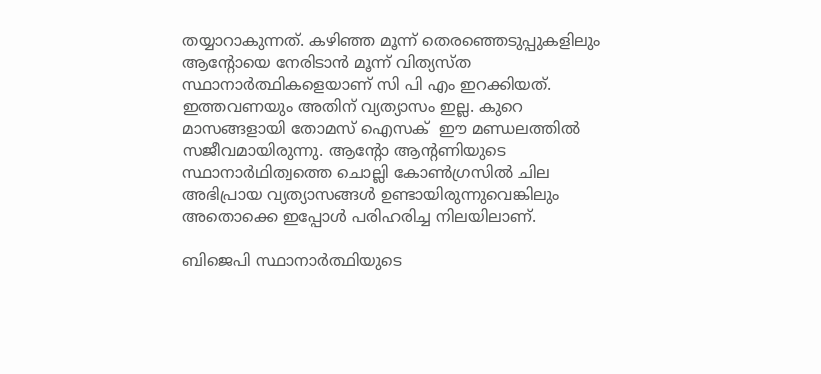തയ്യാറാകുന്നത്. കഴിഞ്ഞ മൂന്ന് തെരഞ്ഞെടുപ്പുകളിലും ആന്റോയെ നേരിടാൻ മൂന്ന് വിത്യസ്ത സ്ഥാനാർത്ഥികളെയാണ് സി പി എം ഇറക്കിയത്. ഇത്തവണയും അതിന് വ്യത്യാസം ഇല്ല. കുറെ മാസങ്ങളായി തോമസ് ഐസക്  ഈ മണ്ഡലത്തില്‍ സജീവമായിരുന്നു. ആന്റോ ആന്റണിയുടെ സ്ഥാനാർഥിത്വത്തെ ചൊല്ലി കോൺഗ്രസിൽ ചില അഭിപ്രായ വ്യത്യാസങ്ങള്‍ ഉണ്ടായിരുന്നുവെങ്കിലും അതൊക്കെ ഇപ്പോള്‍ പരിഹരിച്ച നിലയിലാണ്.

ബിജെപി സ്ഥാനാർത്ഥിയുടെ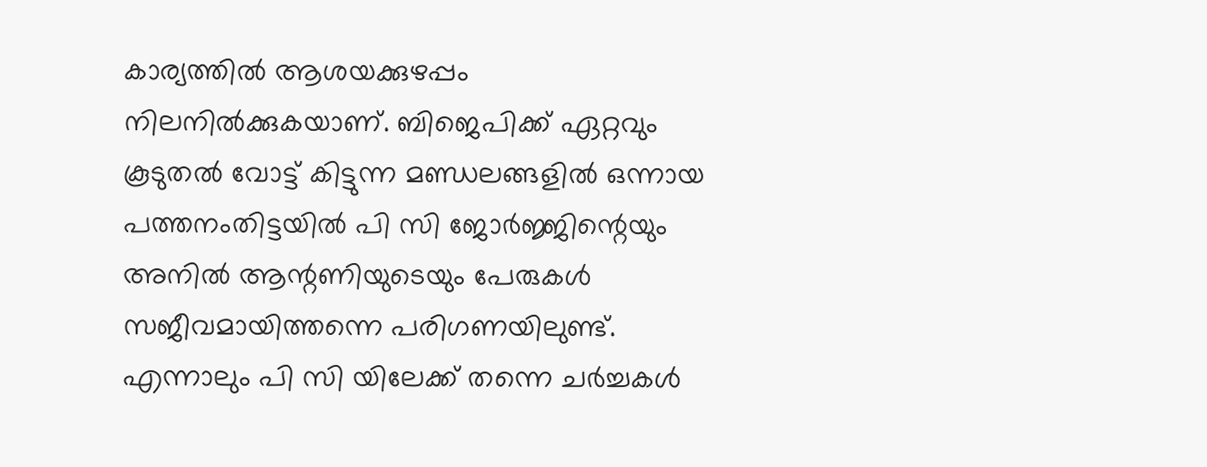കാര്യത്തിൽ ആശയക്കുഴപ്പം  നിലനിൽക്കുകയാണ്. ബിജെപിക്ക് ഏറ്റവും കൂടുതൽ വോട്ട് കിട്ടുന്ന മണ്ഡലങ്ങളിൽ ഒന്നായ പത്തനംതിട്ടയിൽ പി സി ജോർജ്ജിന്റെയും അനില്‍ ആന്റണിയുടെയും പേരുകള്‍ സജീവമായിത്തന്നെ പരിഗണയിലുണ്ട്. എന്നാലും പി സി യിലേക്ക് തന്നെ ചർച്ചകൾ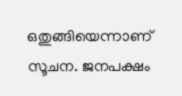ഒതുങ്ങിയെന്നാണ് സൂചന. ജനപക്ഷം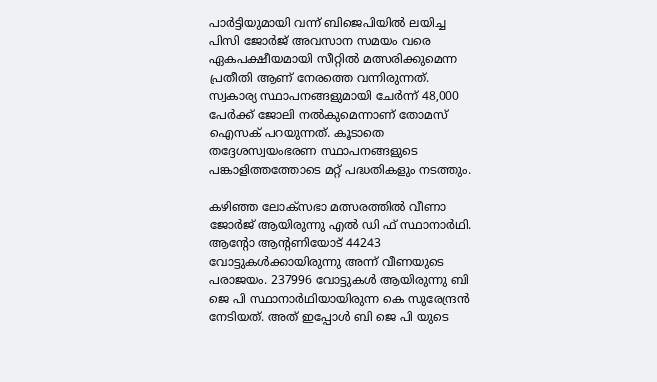പാർട്ടിയുമായി വന്ന് ബിജെപിയിൽ ലയിച്ച പിസി ജോർജ് അവസാന സമയം വരെ ഏകപക്ഷീയമായി സീറ്റിൽ മത്സരിക്കുമെന്ന പ്രതീതി ആണ് നേരത്തെ വന്നിരുന്നത്. സ്വകാര്യ സ്ഥാപനങ്ങളുമായി ചേർന്ന് 48,000 പേർക്ക് ജോലി നൽകുമെന്നാണ് തോമസ്‌ ഐസക് പറയുന്നത്. കൂടാതെ തദ്ദേശസ്വയംഭരണ സ്ഥാപനങ്ങളുടെ പങ്കാളിത്തത്തോടെ മറ്റ് പദ്ധതികളും നടത്തും.

കഴിഞ്ഞ ലോക്സഭാ മത്സരത്തിൽ വീണാ ജോർജ് ആയിരുന്നു എൽ ഡി ഫ് സ്ഥാനാർഥി. ആന്റോ ആന്റണിയോട് 44243 വോട്ടുകൾക്കായിരുന്നു അന്ന് വീണയുടെ പരാജയം. 237996 വോട്ടുകൾ ആയിരുന്നു ബി ജെ പി സ്ഥാനാർഥിയായിരുന്ന കെ സുരേന്ദ്രൻ നേടിയത്. അത് ഇപ്പോൾ ബി ജെ പി യുടെ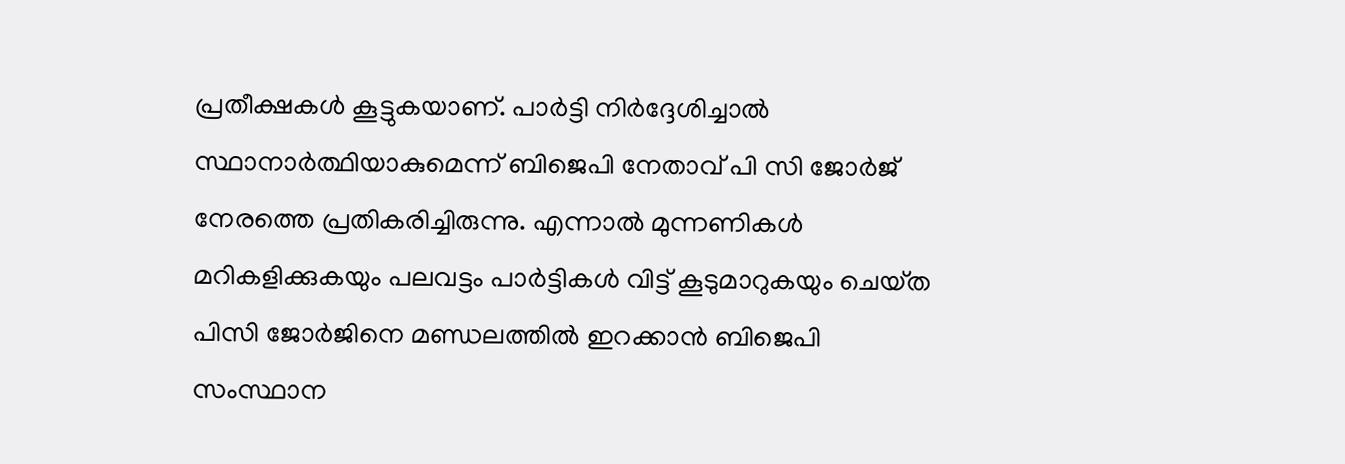പ്രതീക്ഷകൾ കൂട്ടുകയാണ്. പാർട്ടി നിർദ്ദേശിച്ചാൽ സ്ഥാനാർത്ഥിയാകുമെന്ന് ബിജെപി നേതാവ് പി സി ജോർജ് നേരത്തെ പ്രതികരിച്ചിരുന്നു. എന്നാൽ മുന്നണികൾ മറികളിക്കുകയും പലവട്ടം പാർട്ടികൾ വിട്ട് കൂടുമാറുകയും ചെയ്‌ത പിസി ജോർജിനെ മണ്ഡലത്തിൽ ഇറക്കാൻ ബിജെപി സംസ്ഥാന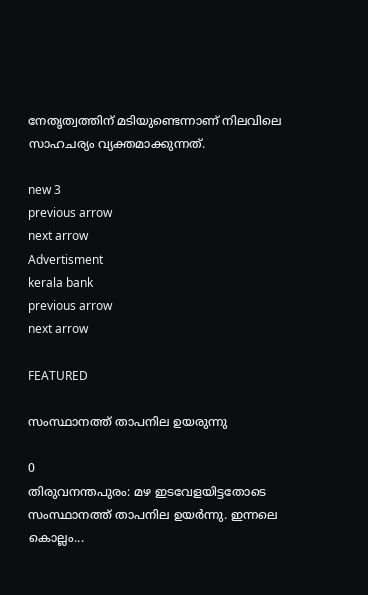നേതൃത്വത്തിന് മടിയുണ്ടെന്നാണ് നിലവിലെ സാഹചര്യം വ്യക്തമാക്കുന്നത്.

new 3
previous arrow
next arrow
Advertisment
kerala bank
previous arrow
next arrow

FEATURED

സംസ്ഥാനത്ത് താപനില ഉയരുന്നു

0
തിരുവനന്തപുരം: മഴ ഇടവേളയിട്ടതോടെ സംസ്ഥാനത്ത് താപനില ഉയർന്നു. ഇന്നലെ കൊല്ലം...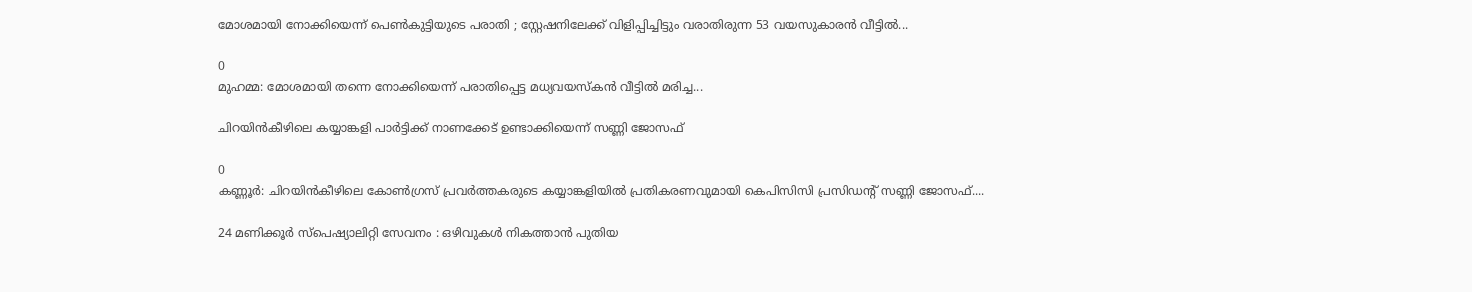മോശമായി നോക്കിയെന്ന് പെൺകുട്ടിയുടെ പരാതി ; സ്റ്റേഷനിലേക്ക് വിളിപ്പിച്ചിട്ടും വരാതിരുന്ന 53 വയസുകാരൻ വീട്ടിൽ...

0
മുഹമ്മ: മോശമായി തന്നെ നോക്കിയെന്ന് പരാതിപ്പെട്ട മധ്യവയസ്‌കൻ വീട്ടിൽ മരിച്ച...

ചിറയിൻകീഴിലെ കയ്യാങ്കളി പാർട്ടിക്ക് നാണക്കേട് ഉണ്ടാക്കിയെന്ന് സണ്ണി ജോസഫ്

0
കണ്ണൂർ: ചിറയിൻകീഴിലെ കോൺഗ്രസ് പ്രവർത്തകരുടെ കയ്യാങ്കളിയിൽ പ്രതികരണവുമായി കെപിസിസി പ്രസിഡൻ്റ് സണ്ണി ജോസഫ്....

24 മണിക്കൂർ സ്പെഷ്യാലിറ്റി സേവനം : ഒഴിവുകൾ നികത്താൻ പുതിയ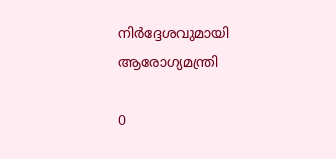നിർദ്ദേശവുമായി ആരോഗ്യമന്ത്രി

0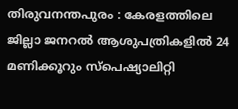തിരുവനന്തപുരം : കേരളത്തിലെ ജില്ലാ ജനറൽ ആശുപത്രികളിൽ 24 മണിക്കൂറും സ്പെഷ്യാലിറ്റി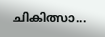ചികിത്സാ...